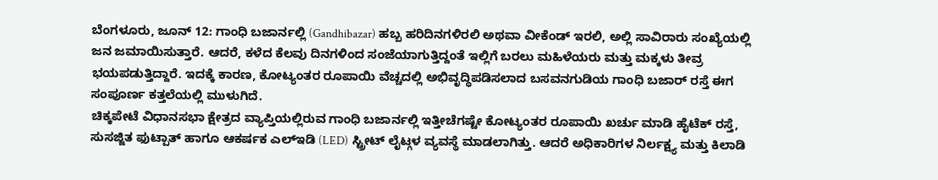ಬೆಂಗಳೂರು, ಜೂನ್ 12: ಗಾಂಧಿ ಬಜಾರ್ನಲ್ಲಿ (Gandhibazar) ಹಬ್ಬ ಹರಿದಿನಗಳಿರಲಿ ಅಥವಾ ವೀಕೆಂಡ್ ಇರಲಿ, ಅಲ್ಲಿ ಸಾವಿರಾರು ಸಂಖ್ಯೆಯಲ್ಲಿ ಜನ ಜಮಾಯಿಸುತ್ತಾರೆ. ಆದರೆ, ಕಳೆದ ಕೆಲವು ದಿನಗಳಿಂದ ಸಂಜೆಯಾಗುತ್ತಿದ್ದಂತೆ ಇಲ್ಲಿಗೆ ಬರಲು ಮಹಿಳೆಯರು ಮತ್ತು ಮಕ್ಕಳು ತೀವ್ರ ಭಯಪಡುತ್ತಿದ್ದಾರೆ. ಇದಕ್ಕೆ ಕಾರಣ, ಕೋಟ್ಯಂತರ ರೂಪಾಯಿ ವೆಚ್ಚದಲ್ಲಿ ಅಭಿವೃದ್ಧಿಪಡಿಸಲಾದ ಬಸವನಗುಡಿಯ ಗಾಂಧಿ ಬಜಾರ್ ರಸ್ತೆ ಈಗ ಸಂಪೂರ್ಣ ಕತ್ತಲೆಯಲ್ಲಿ ಮುಳುಗಿದೆ.
ಚಿಕ್ಕಪೇಟೆ ವಿಧಾನಸಭಾ ಕ್ಷೇತ್ರದ ವ್ಯಾಪ್ತಿಯಲ್ಲಿರುವ ಗಾಂಧಿ ಬಜಾರ್ನಲ್ಲಿ ಇತ್ತೀಚೆಗಷ್ಟೇ ಕೋಟ್ಯಂತರ ರೂಪಾಯಿ ಖರ್ಚು ಮಾಡಿ ಹೈಟೆಕ್ ರಸ್ತೆ, ಸುಸಜ್ಜಿತ ಫುಟ್ಪಾತ್ ಹಾಗೂ ಆಕರ್ಷಕ ಎಲ್ಇಡಿ (LED) ಸ್ಟ್ರೀಟ್ ಲೈಟ್ಗಳ ವ್ಯವಸ್ಥೆ ಮಾಡಲಾಗಿತ್ತು. ಆದರೆ ಅಧಿಕಾರಿಗಳ ನಿರ್ಲಕ್ಷ್ಯ ಮತ್ತು ಕಿಲಾಡಿ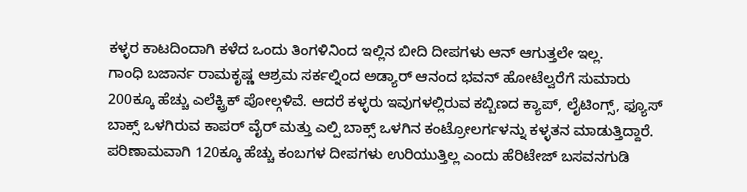ಕಳ್ಳರ ಕಾಟದಿಂದಾಗಿ ಕಳೆದ ಒಂದು ತಿಂಗಳಿನಿಂದ ಇಲ್ಲಿನ ಬೀದಿ ದೀಪಗಳು ಆನ್ ಆಗುತ್ತಲೇ ಇಲ್ಲ.
ಗಾಂಧಿ ಬಜಾರ್ನ ರಾಮಕೃಷ್ಣ ಆಶ್ರಮ ಸರ್ಕಲ್ನಿಂದ ಅಡ್ಯಾರ್ ಆನಂದ ಭವನ್ ಹೋಟೆಲ್ವರೆಗೆ ಸುಮಾರು 200ಕ್ಕೂ ಹೆಚ್ಚು ಎಲೆಕ್ಟ್ರಿಕ್ ಪೋಲ್ಗಳಿವೆ. ಆದರೆ ಕಳ್ಳರು ಇವುಗಳಲ್ಲಿರುವ ಕಬ್ಬಿಣದ ಕ್ಯಾಪ್, ಲೈಟಿಂಗ್ಸ್, ಫ್ಯೂಸ್ ಬಾಕ್ಸ್ ಒಳಗಿರುವ ಕಾಪರ್ ವೈರ್ ಮತ್ತು ಎಲ್ಪಿ ಬಾಕ್ಸ್ ಒಳಗಿನ ಕಂಟ್ರೋಲರ್ಗಳನ್ನು ಕಳ್ಳತನ ಮಾಡುತ್ತಿದ್ದಾರೆ. ಪರಿಣಾಮವಾಗಿ 120ಕ್ಕೂ ಹೆಚ್ಚು ಕಂಬಗಳ ದೀಪಗಳು ಉರಿಯುತ್ತಿಲ್ಲ ಎಂದು ಹೆರಿಟೇಜ್ ಬಸವನಗುಡಿ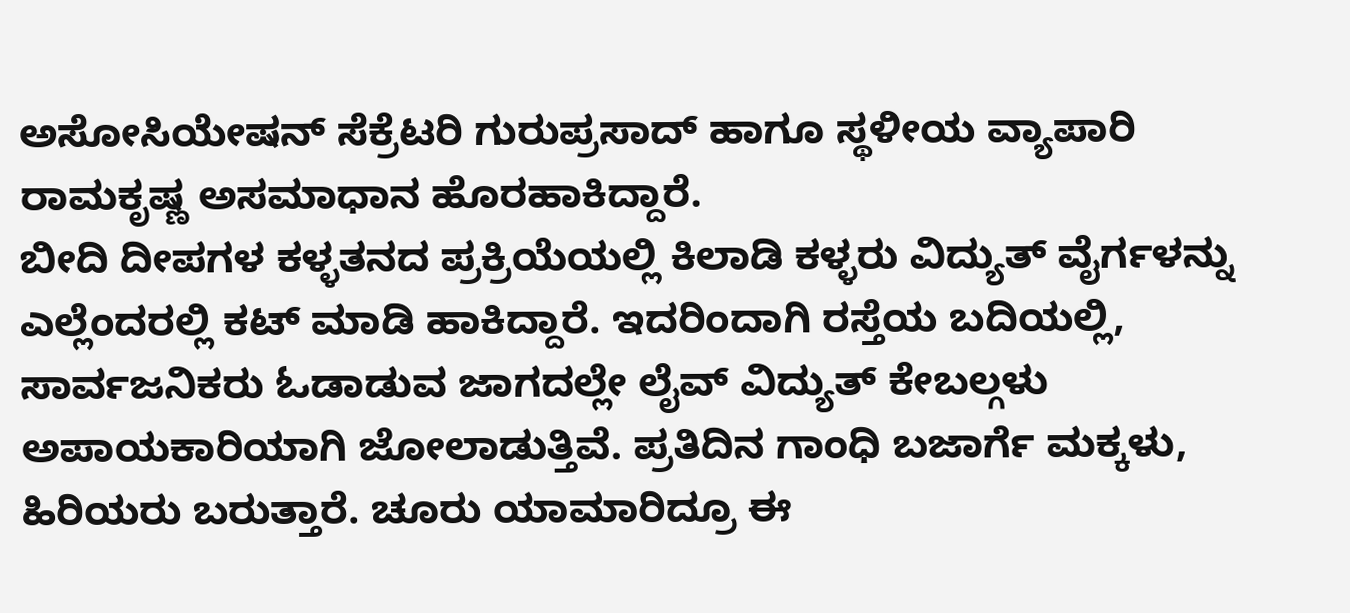ಅಸೋಸಿಯೇಷನ್ ಸೆಕ್ರೆಟರಿ ಗುರುಪ್ರಸಾದ್ ಹಾಗೂ ಸ್ಥಳೀಯ ವ್ಯಾಪಾರಿ ರಾಮಕೃಷ್ಣ ಅಸಮಾಧಾನ ಹೊರಹಾಕಿದ್ದಾರೆ.
ಬೀದಿ ದೀಪಗಳ ಕಳ್ಳತನದ ಪ್ರಕ್ರಿಯೆಯಲ್ಲಿ ಕಿಲಾಡಿ ಕಳ್ಳರು ವಿದ್ಯುತ್ ವೈರ್ಗಳನ್ನು ಎಲ್ಲೆಂದರಲ್ಲಿ ಕಟ್ ಮಾಡಿ ಹಾಕಿದ್ದಾರೆ. ಇದರಿಂದಾಗಿ ರಸ್ತೆಯ ಬದಿಯಲ್ಲಿ, ಸಾರ್ವಜನಿಕರು ಓಡಾಡುವ ಜಾಗದಲ್ಲೇ ಲೈವ್ ವಿದ್ಯುತ್ ಕೇಬಲ್ಗಳು ಅಪಾಯಕಾರಿಯಾಗಿ ಜೋಲಾಡುತ್ತಿವೆ. ಪ್ರತಿದಿನ ಗಾಂಧಿ ಬಜಾರ್ಗೆ ಮಕ್ಕಳು, ಹಿರಿಯರು ಬರುತ್ತಾರೆ. ಚೂರು ಯಾಮಾರಿದ್ರೂ ಈ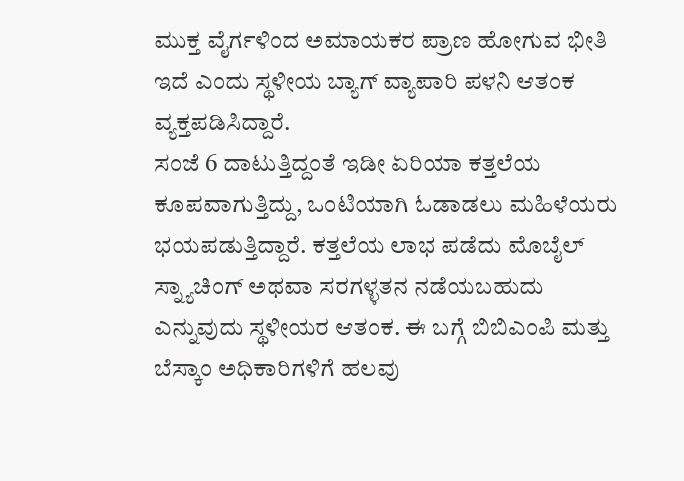ಮುಕ್ತ ವೈರ್ಗಳಿಂದ ಅಮಾಯಕರ ಪ್ರಾಣ ಹೋಗುವ ಭೀತಿ ಇದೆ ಎಂದು ಸ್ಥಳೀಯ ಬ್ಯಾಗ್ ವ್ಯಾಪಾರಿ ಪಳನಿ ಆತಂಕ ವ್ಯಕ್ತಪಡಿಸಿದ್ದಾರೆ.
ಸಂಜೆ 6 ದಾಟುತ್ತಿದ್ದಂತೆ ಇಡೀ ಏರಿಯಾ ಕತ್ತಲೆಯ ಕೂಪವಾಗುತ್ತಿದ್ದು, ಒಂಟಿಯಾಗಿ ಓಡಾಡಲು ಮಹಿಳೆಯರು ಭಯಪಡುತ್ತಿದ್ದಾರೆ. ಕತ್ತಲೆಯ ಲಾಭ ಪಡೆದು ಮೊಬೈಲ್ ಸ್ನ್ಯಾಚಿಂಗ್ ಅಥವಾ ಸರಗಳ್ಳತನ ನಡೆಯಬಹುದು ಎನ್ನುವುದು ಸ್ಥಳೀಯರ ಆತಂಕ. ಈ ಬಗ್ಗೆ ಬಿಬಿಎಂಪಿ ಮತ್ತು ಬೆಸ್ಕಾಂ ಅಧಿಕಾರಿಗಳಿಗೆ ಹಲವು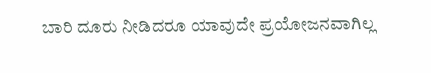ಬಾರಿ ದೂರು ನೀಡಿದರೂ ಯಾವುದೇ ಪ್ರಯೋಜನವಾಗಿಲ್ಲ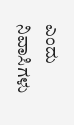ಎಂದು ನಿವಾಸಿಗಳು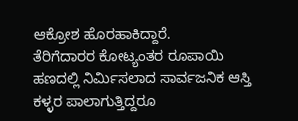ಆಕ್ರೋಶ ಹೊರಹಾಕಿದ್ದಾರೆ.
ತೆರಿಗೆದಾರರ ಕೋಟ್ಯಂತರ ರೂಪಾಯಿ ಹಣದಲ್ಲಿ ನಿರ್ಮಿಸಲಾದ ಸಾರ್ವಜನಿಕ ಆಸ್ತಿ ಕಳ್ಳರ ಪಾಲಾಗುತ್ತಿದ್ದರೂ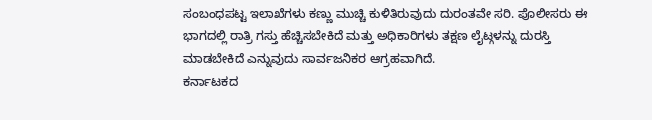ಸಂಬಂಧಪಟ್ಟ ಇಲಾಖೆಗಳು ಕಣ್ಣು ಮುಚ್ಚಿ ಕುಳಿತಿರುವುದು ದುರಂತವೇ ಸರಿ. ಪೊಲೀಸರು ಈ ಭಾಗದಲ್ಲಿ ರಾತ್ರಿ ಗಸ್ತು ಹೆಚ್ಚಿಸಬೇಕಿದೆ ಮತ್ತು ಅಧಿಕಾರಿಗಳು ತಕ್ಷಣ ಲೈಟ್ಗಳನ್ನು ದುರಸ್ತಿ ಮಾಡಬೇಕಿದೆ ಎನ್ನುವುದು ಸಾರ್ವಜನಿಕರ ಆಗ್ರಹವಾಗಿದೆ.
ಕರ್ನಾಟಕದ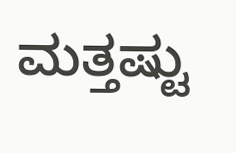ಮತ್ತಷ್ಟು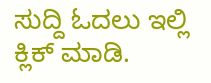ಸುದ್ದಿ ಓದಲು ಇಲ್ಲಿ ಕ್ಲಿಕ್ ಮಾಡಿ.